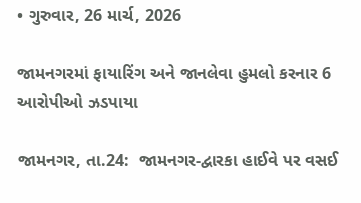• ગુરુવાર, 26 માર્ચ, 2026

જામનગરમાં ફાયારિંગ અને જાનલેવા હુમલો કરનાર 6 આરોપીઓ ઝડપાયા

જામનગર, તા.24:  જામનગર-દ્વારકા હાઈવે પર વસઈ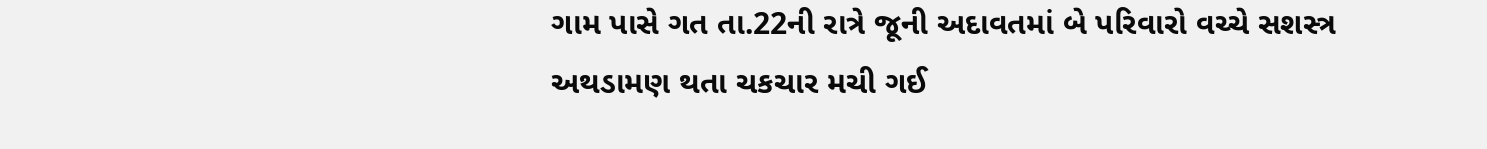ગામ પાસે ગત તા.22ની રાત્રે જૂની અદાવતમાં બે પરિવારો વચ્ચે સશસ્ત્ર અથડામણ થતા ચકચાર મચી ગઈ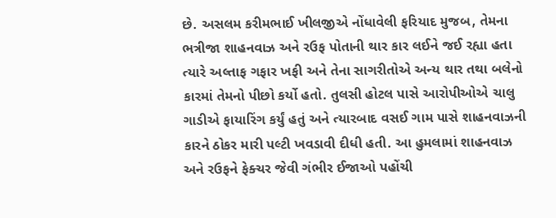છે. અસલમ કરીમભાઈ ખીલજીએ નોંધાવેલી ફરિયાદ મુજબ, તેમના ભત્રીજા શાહનવાઝ અને રઉફ પોતાની થાર કાર લઈને જઈ રહ્યા હતા ત્યારે અલ્તાફ ગફાર ખફી અને તેના સાગરીતોએ અન્ય થાર તથા બલેનો કારમાં તેમનો પીછો કર્યો હતો. તુલસી હોટલ પાસે આરોપીઓએ ચાલુ ગાડીએ ફાયારિંગ કર્યું હતું અને ત્યારબાદ વસઈ ગામ પાસે શાહનવાઝની કારને ઠોકર મારી પલ્ટી ખવડાવી દીધી હતી. આ હુમલામાં શાહનવાઝ અને રઉફને ફેક્ચર જેવી ગંભીર ઈજાઓ પહોંચી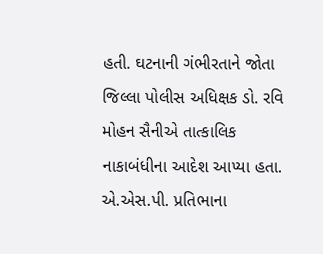હતી. ઘટનાની ગંભીરતાને જોતા જિલ્લા પોલીસ અધિક્ષક ડો. રવિ મોહન સૈનીએ તાત્કાલિક નાકાબંધીના આદેશ આપ્યા હતા. એ.એસ.પી. પ્રતિભાના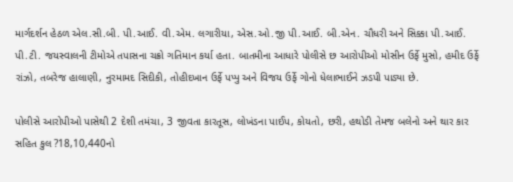માર્ગદર્શન હેઠળ એલ.સી.બી. પી.આઈ. વી.એમ. લગારીયા, એસ.ઓ.જી પી.આઈ. બી.એન. ચૌધરી અને સિક્કા પી.આઈ. પી.ટી. જયસ્વાલની ટીમોએ તપાસના ચક્રો ગતિમાન કર્યા હતા. બાતમીના આધારે પોલીસે છ આરોપીઓ મોસીન ઉર્ફે મુસો, હમીદ ઉર્ફે રાંઝો, તબરેજ હાલાણી, નુરમામદ સિદીકી, તોહીદખાન ઉર્ફે પપ્પુ અને વિજય ઉર્ફે ગોનો ધેલાભાઈને ઝડપી પાડ્યા છે.

પોલીસે આરોપીઓ પાસેથી 2 દેશી તમંચા, 3 જીવતા કારતૂસ, લોખંડના પાઈપ, કોયતો, છરી, હથોડી તેમજ બલેનો અને થાર કાર સહિત કુલ ?18,10,440નો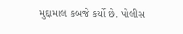મુદ્દામાલ કબજે કર્યો છે. પોલીસ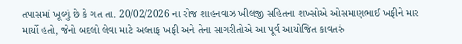તપાસમાં ખૂલ્યું છે કે ગત તા. 20/02/2026 ના રોજ શાહનવાઝ ખીલજી સહિતના શખ્સોએ ઓસમાણભાઈ ખફીને માર માર્યો હતો, જેનો બદલો લેવા માટે અલ્તાફ ખફી અને તેના સાગરીતોએ આ પૂર્વ આયોજિત કાવતરું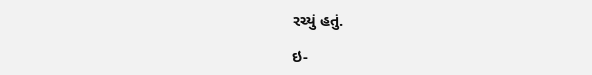રચ્યું હતું.

ઇ-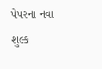પેપરના નવા શુલ્ક